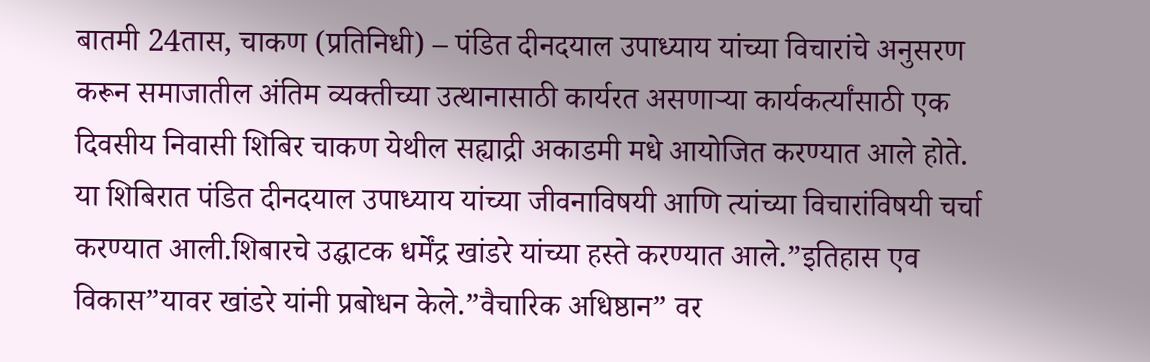बातमी 24तास, चाकण (प्रतिनिधी) – पंडित दीनदयाल उपाध्याय यांच्या विचारांचे अनुसरण करून समाजातील अंतिम व्यक्तीच्या उत्थानासाठी कार्यरत असणाऱ्या कार्यकर्त्यांसाठी एक दिवसीय निवासी शिबिर चाकण येथील सह्याद्री अकाडमी मधे आयोजित करण्यात आले होते.
या शिबिरात पंडित दीनदयाल उपाध्याय यांच्या जीवनाविषयी आणि त्यांच्या विचारांविषयी चर्चा करण्यात आली.शिबारचे उद्घाटक धर्मेंद्र खांडरे यांच्या हस्ते करण्यात आले.”इतिहास एव विकास”यावर खांडरे यांनी प्रबोधन केले.”वैचारिक अधिष्ठान” वर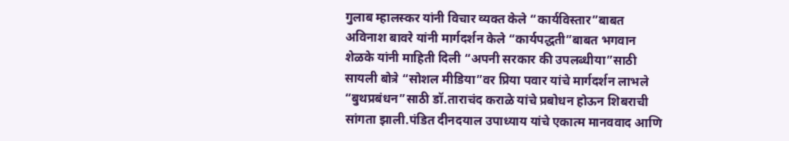गुलाब म्हालस्कर यांनी विचार व्यक्त केले “कार्यविस्तार”बाबत अविनाश बावरे यांनी मार्गदर्शन केले “कार्यपद्धती”बाबत भगवान शेळके यांनी माहिती दिली “अपनी सरकार की उपलब्धीया”साठी सायली बोत्रे “सोशल मीडिया”वर प्रिया पवार यांचे मार्गदर्शन लाभले “बुथप्रबंधन”साठी डॉ.ताराचंद कराळे यांचे प्रबोधन होऊन शिबराची सांगता झाली.पंडित दीनदयाल उपाध्याय यांचे एकात्म मानववाद आणि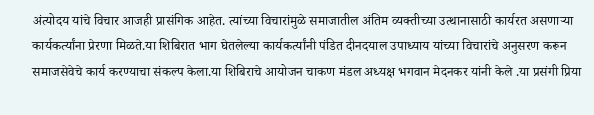अंत्योदय यांचे विचार आजही प्रासंगिक आहेत. त्यांच्या विचारांमुळे समाजातील अंतिम व्यक्तीच्या उत्थानासाठी कार्यरत असणाऱ्या कार्यकर्त्यांना प्रेरणा मिळते.या शिबिरात भाग घेतलेल्या कार्यकर्त्यांनी पंडित दीनदयाल उपाध्याय यांच्या विचारांचे अनुसरण करून समाजसेवेचे कार्य करण्याचा संकल्प केला.या शिबिराचे आयोजन चाकण मंडल अध्यक्ष भगवान मेदनकर यांनी केले .या प्रसंगी प्रिया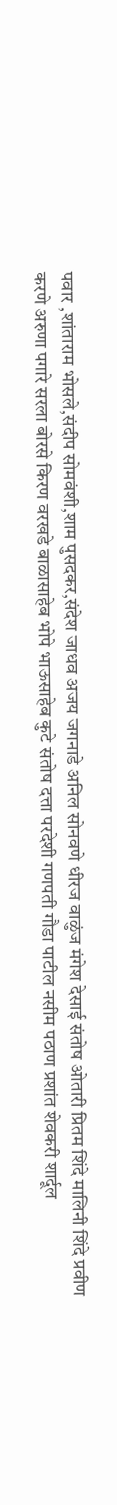पवार ,शांताराम भोसले,संदीप सोमवंशी,शाम पुसदकर,संदेश जाधव अजय जगनाडे अनिल सोनवणे धीरज वाळुंज मंगेश देसाई संतोष ओतारी प्रितम शिंदे मालिनी शिंदे प्रवीण करणे अरुणा पगारे सरला बोरसे किरण वरखडे बाळासाहेब भोपे भाऊसाहेब कुटे संतोष दत्ता परदेशी गणपती गौडा पाटील नसीम पठाण प्रशांत शेवकरी शार्दूल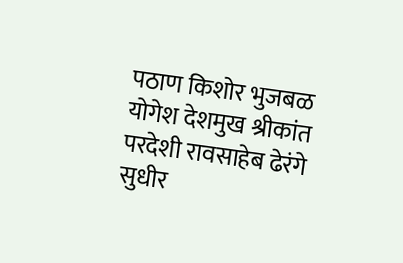पठाण किशोर भुजबळ योगेश देशमुख श्रीकांत परदेशी रावसाहेब ढेरंगे सुधीर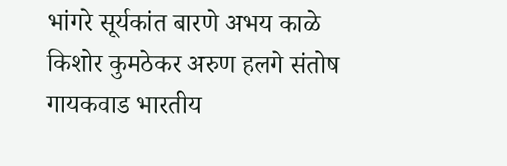भांगरे सूर्यकांत बारणे अभय काळे किशोर कुमठेकर अरुण हलगे संतोष गायकवाड भारतीय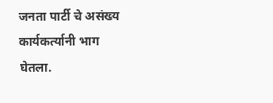जनता पार्टी चे असंख्य कार्यकर्त्यानी भाग घेतला.